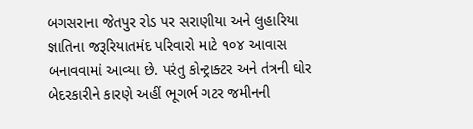બગસરાના જેતપુર રોડ પર સરાણીયા અને લુહારિયા જ્ઞાતિના જરૂરિયાતમંદ પરિવારો માટે ૧૦૪ આવાસ બનાવવામાં આવ્યા છે. પરંતુ કોન્ટ્રાક્ટર અને તંત્રની ઘોર બેદરકારીને કારણે અહીં ભૂગર્ભ ગટર જમીનની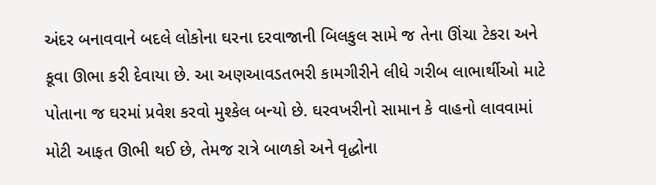અંદર બનાવવાને બદલે લોકોના ઘરના દરવાજાની બિલકુલ સામે જ તેના ઊંચા ટેકરા અને કૂવા ઊભા કરી દેવાયા છે. આ અણઆવડતભરી કામગીરીને લીધે ગરીબ લાભાર્થીઓ માટે પોતાના જ ઘરમાં પ્રવેશ કરવો મુશ્કેલ બન્યો છે. ઘરવખરીનો સામાન કે વાહનો લાવવામાં મોટી આફત ઊભી થઈ છે, તેમજ રાત્રે બાળકો અને વૃદ્ધોના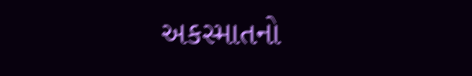અકસ્માતનો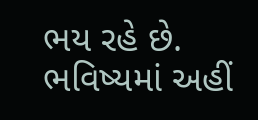ભય રહે છે. ભવિષ્યમાં અહીં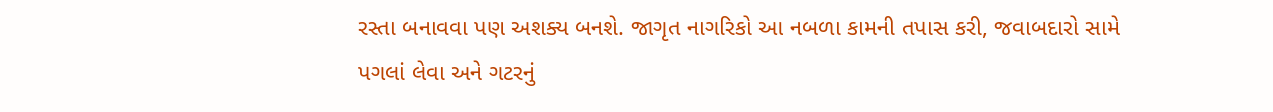રસ્તા બનાવવા પણ અશક્ય બનશે. જાગૃત નાગરિકો આ નબળા કામની તપાસ કરી, જવાબદારો સામે પગલાં લેવા અને ગટરનું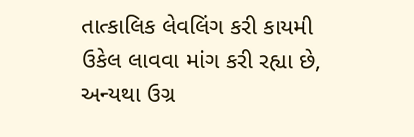તાત્કાલિક લેવલિંગ કરી કાયમી ઉકેલ લાવવા માંગ કરી રહ્યા છે, અન્યથા ઉગ્ર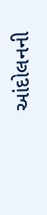આંદોલનની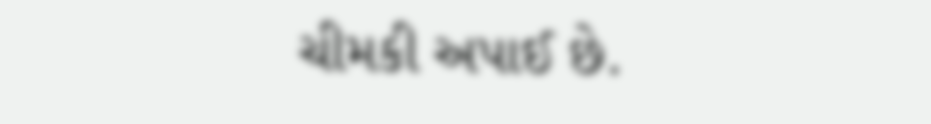ચીમકી અપાઈ છે.